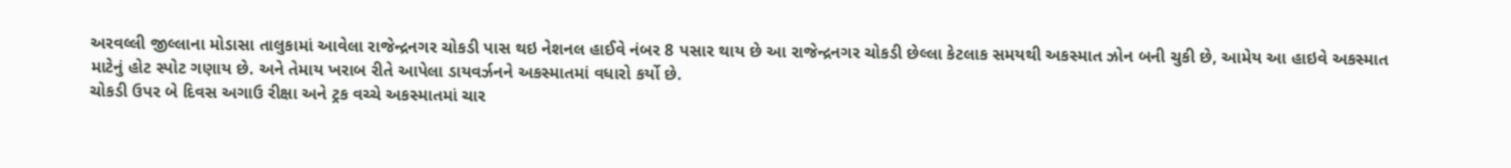અરવલ્લી જીલ્લાના મોડાસા તાલુકામાં આવેલા રાજેન્દ્રનગર ચોકડી પાસ થઇ નેશનલ હાઈવે નંબર 8 પસાર થાય છે આ રાજેન્દ્રનગર ચોકડી છેલ્લા કેટલાક સમયથી અકસ્માત ઝોન બની ચુકી છે, આમેય આ હાઇવે અકસ્માત માટેનું હોટ સ્પોટ ગણાય છે. અને તેમાય ખરાબ રીતે આપેલા ડાયવર્ઝનને અકસ્માતમાં વધારો કર્યો છે.
ચોકડી ઉપર બે દિવસ અગાઉ રીક્ષા અને ટ્રક વચ્ચે અકસ્માતમાં ચાર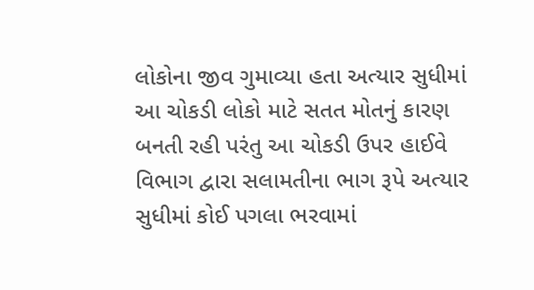લોકોના જીવ ગુમાવ્યા હતા અત્યાર સુધીમાં આ ચોકડી લોકો માટે સતત મોતનું કારણ બનતી રહી પરંતુ આ ચોકડી ઉપર હાઈવે વિભાગ દ્વારા સલામતીના ભાગ રૂપે અત્યાર સુધીમાં કોઈ પગલા ભરવામાં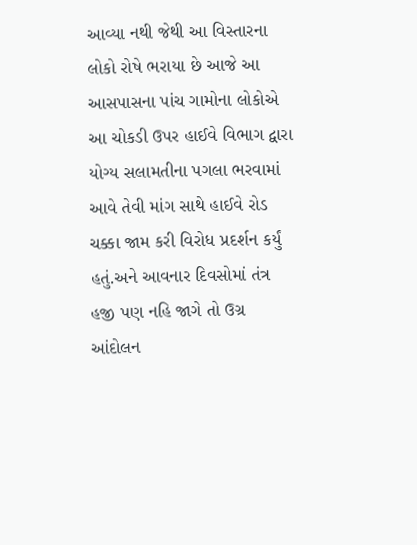આવ્યા નથી જેથી આ વિસ્તારના લોકો રોષે ભરાયા છે આજે આ આસપાસના પાંચ ગામોના લોકોએ આ ચોકડી ઉપર હાઈવે વિભાગ દ્વારા યોગ્ય સલામતીના પગલા ભરવામાં આવે તેવી માંગ સાથે હાઈવે રોડ ચક્કા જામ કરી વિરોધ પ્રદર્શન કર્યું હતું.અને આવનાર દિવસોમાં તંત્ર હજી પણ નહિ જાગે તો ઉગ્ર આંદોલન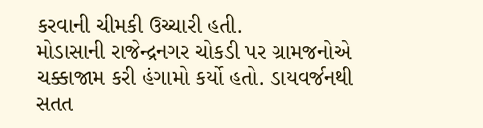કરવાની ચીમકી ઉચ્ચારી હતી.
મોડાસાની રાજેન્દ્રનગર ચોકડી પર ગ્રામજનોએ ચક્કાજામ કરી હંગામો કર્યો હતો. ડાયવર્જનથી સતત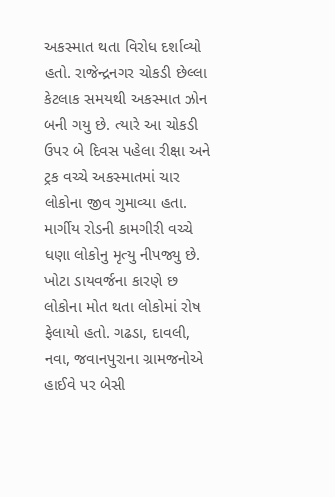અકસ્માત થતા વિરોધ દર્શાવ્યો હતો. રાજેન્દ્રનગર ચોકડી છેલ્લા કેટલાક સમયથી અકસ્માત ઝોન બની ગયુ છે. ત્યારે આ ચોકડી ઉપર બે દિવસ પહેલા રીક્ષા અને ટ્રક વચ્ચે અકસ્માતમાં ચાર લોકોના જીવ ગુમાવ્યા હતા. માર્ગીય રોડની કામગીરી વચ્ચે ધણા લોકોનુ મૃત્યુ નીપજ્યુ છે. ખોટા ડાયવર્જના કારણે છ લોકોના મોત થતા લોકોમાં રોષ ફેલાયો હતો. ગઢડા, દાવલી, નવા, જવાનપુરાના ગ્રામજનોએ હાઈવે પર બેસી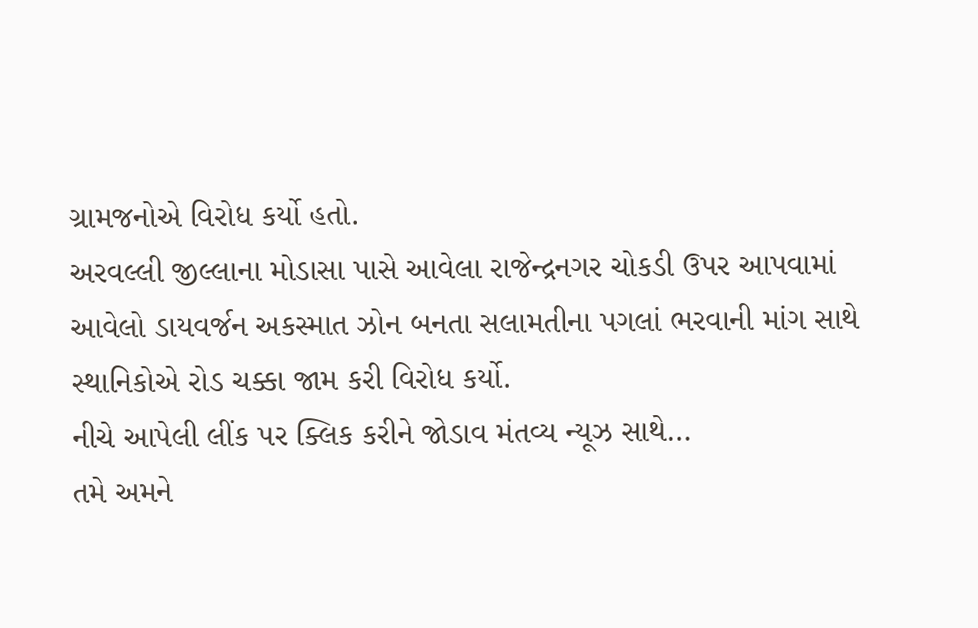ગ્રામજનોએ વિરોધ કર્યો હતો.
અરવલ્લી જીલ્લાના મોડાસા પાસે આવેલા રાજેન્દ્રનગર ચોકડી ઉપર આપવામાં આવેલો ડાયવર્જન અકસ્માત ઝોન બનતા સલામતીના પગલાં ભરવાની માંગ સાથે સ્થાનિકોએ રોડ ચક્કા જામ કરી વિરોધ કર્યો.
નીચે આપેલી લીંક પર ક્લિક કરીને જોડાવ મંતવ્ય ન્યૂઝ સાથે…
તમે અમને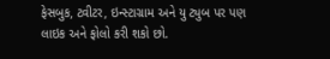ફેસબુક, ટ્વીટર, ઇન્સ્ટાગ્રામ અને યુ ટ્યુબ પર પણ લાઇક અને ફોલો કરી શકો છો.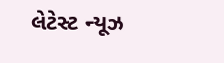લેટેસ્ટ ન્યૂઝ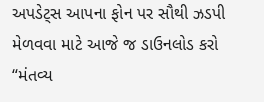અપડેટ્સ આપના ફોન પર સૌથી ઝડપી મેળવવા માટે આજે જ ડાઉનલોડ કરો “મંતવ્ય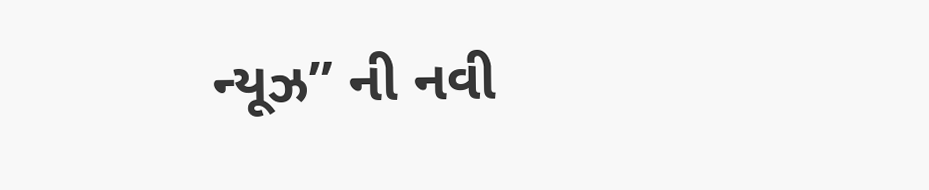ન્યૂઝ” ની નવી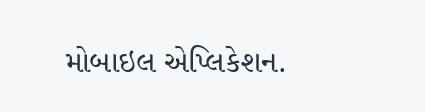મોબાઇલ એપ્લિકેશન.